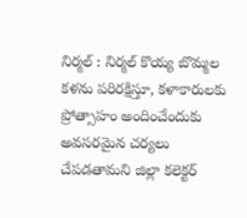నిర్మల్ : నిర్మల్ కొయ్య బొమ్మల కళను పరిరక్షిస్తూ, కళాకారులకు ప్రోత్సాహం అందించేందుకు అవసరమైన చర్యలు చేపడతామని జిల్లా కలెక్టర్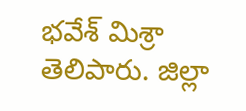భవేశ్ మిశ్రా తెలిపారు. జిల్లా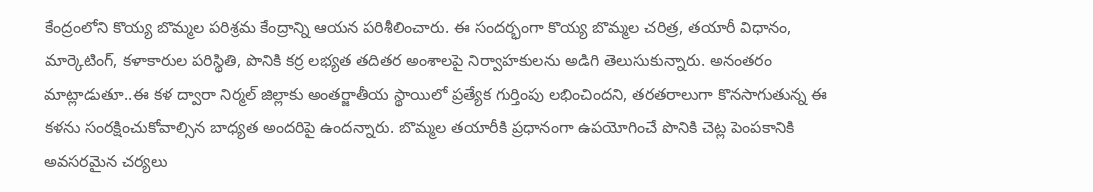కేంద్రంలోని కొయ్య బొమ్మల పరిశ్రమ కేంద్రాన్ని ఆయన పరిశీలించారు. ఈ సందర్భంగా కొయ్య బొమ్మల చరిత్ర, తయారీ విధానం, మార్కెటింగ్, కళాకారుల పరిస్థితి, పొనికి కర్ర లభ్యత తదితర అంశాలపై నిర్వాహకులను అడిగి తెలుసుకున్నారు. అనంతరం మాట్లాడుతూ..ఈ కళ ద్వారా నిర్మల్ జిల్లాకు అంతర్జాతీయ స్థాయిలో ప్రత్యేక గుర్తింపు లభించిందని, తరతరాలుగా కొనసాగుతున్న ఈ కళను సంరక్షించుకోవాల్సిన బాధ్యత అందరిపై ఉందన్నారు. బొమ్మల తయారీకి ప్రధానంగా ఉపయోగించే పొనికి చెట్ల పెంపకానికి అవసరమైన చర్యలు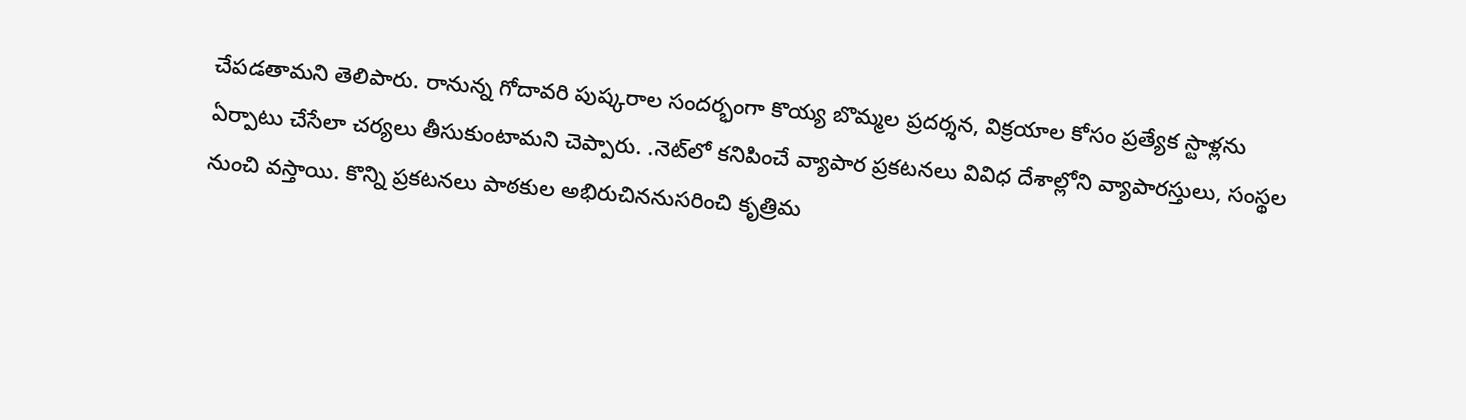చేపడతామని తెలిపారు. రానున్న గోదావరి పుష్కరాల సందర్భంగా కొయ్య బొమ్మల ప్రదర్శన, విక్రయాల కోసం ప్రత్యేక స్టాళ్లను ఏర్పాటు చేసేలా చర్యలు తీసుకుంటామని చెప్పారు. .నెట్‌లో కనిపించే వ్యాపార ప్రకటనలు వివిధ దేశాల్లోని వ్యాపారస్తులు, సంస్థల నుంచి వస్తాయి. కొన్ని ప్రకటనలు పాఠకుల అభిరుచిననుసరించి కృత్రిమ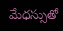మేధస్సుతో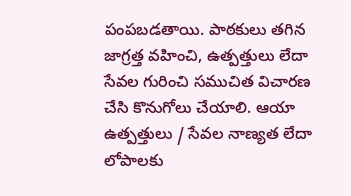పంపబడతాయి. పాఠకులు తగిన జాగ్రత్త వహించి, ఉత్పత్తులు లేదా సేవల గురించి సముచిత విచారణ చేసి కొనుగోలు చేయాలి. ఆయా ఉత్పత్తులు / సేవల నాణ్యత లేదా లోపాలకు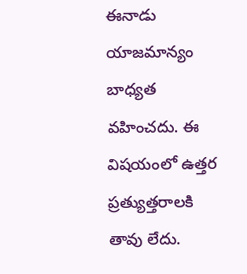ఈనాడు యాజమాన్యం బాధ్యత వహించదు. ఈ విషయంలో ఉత్తర ప్రత్యుత్తరాలకి తావు లేదు.